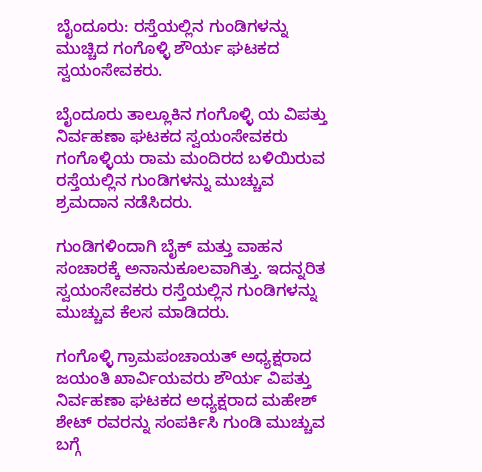ಬೈಂದೂರು: ರಸ್ತೆಯಲ್ಲಿನ ಗುಂಡಿಗಳನ್ನು ಮುಚ್ಚಿದ ಗಂಗೊಳ್ಳಿ ಶೌರ್ಯ ಘಟಕದ ಸ್ವಯಂಸೇವಕರು.

ಬೈಂದೂರು ತಾಲ್ಲೂಕಿನ ಗಂಗೊಳ್ಳಿ ಯ ವಿಪತ್ತು ನಿರ್ವಹಣಾ ಘಟಕದ ಸ್ವಯಂಸೇವಕರು ಗಂಗೊಳ್ಳಿಯ ರಾಮ ಮಂದಿರದ ಬಳಿಯಿರುವ ರಸ್ತೆಯಲ್ಲಿನ ಗುಂಡಿಗಳನ್ನು ಮುಚ್ಚುವ ಶ್ರಮದಾನ ನಡೆಸಿದರು.

ಗುಂಡಿಗಳಿಂದಾಗಿ ಬೈಕ್ ಮತ್ತು ವಾಹನ ಸಂಚಾರಕ್ಕೆ ಅನಾನುಕೂಲವಾಗಿತ್ತು. ಇದನ್ನರಿತ ಸ್ವಯಂಸೇವಕರು ರಸ್ತೆಯಲ್ಲಿನ ಗುಂಡಿಗಳನ್ನು ಮುಚ್ಚುವ ಕೆಲಸ ಮಾಡಿದರು.

ಗಂಗೊಳ್ಳಿ ಗ್ರಾಮಪಂಚಾಯತ್ ಅಧ್ಯಕ್ಷರಾದ ಜಯಂತಿ ಖಾರ್ವಿಯವರು ಶೌರ್ಯ ವಿಪತ್ತು ನಿರ್ವಹಣಾ ಘಟಕದ ಅಧ್ಯಕ್ಷರಾದ ಮಹೇಶ್ ಶೇಟ್ ರವರನ್ನು ಸಂಪರ್ಕಿಸಿ ಗುಂಡಿ ಮುಚ್ಚುವ ಬಗ್ಗೆ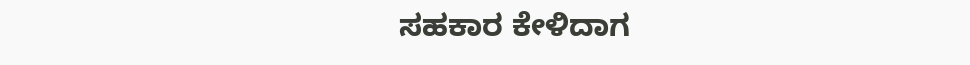ಸಹಕಾರ ಕೇಳಿದಾಗ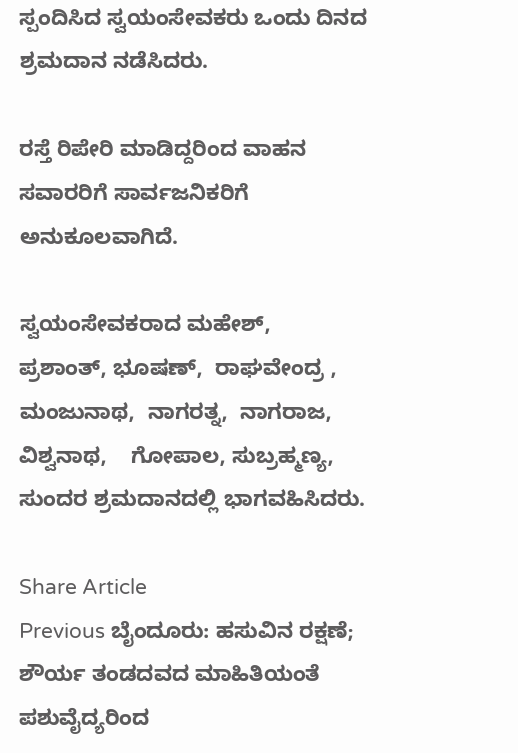ಸ್ಪಂದಿಸಿದ ಸ್ವಯಂಸೇವಕರು ಒಂದು ದಿನದ ಶ್ರಮದಾನ ನಡೆಸಿದರು.

ರಸ್ತೆ ರಿಪೇರಿ ಮಾಡಿದ್ದರಿಂದ ವಾಹನ ಸವಾರರಿಗೆ ಸಾರ್ವಜನಿಕರಿಗೆ ಅನುಕೂಲವಾಗಿದೆ.

ಸ್ವಯಂಸೇವಕರಾದ ಮಹೇಶ್,  ಪ್ರಶಾಂತ್, ಭೂಷಣ್,  ರಾಘವೇಂದ್ರ , ಮಂಜುನಾಥ,  ನಾಗರತ್ನ,  ನಾಗರಾಜ, ವಿಶ್ವನಾಥ,    ಗೋಪಾಲ, ಸುಬ್ರಹ್ಮಣ್ಯ, ಸುಂದರ ಶ್ರಮದಾನದಲ್ಲಿ ಭಾಗವಹಿಸಿದರು.

Share Article
Previous ಬೈಂದೂರು: ಹಸುವಿನ ರಕ್ಷಣೆ; ಶೌರ್ಯ ತಂಡದವದ ಮಾಹಿತಿಯಂತೆ ಪಶುವೈದ್ಯರಿಂದ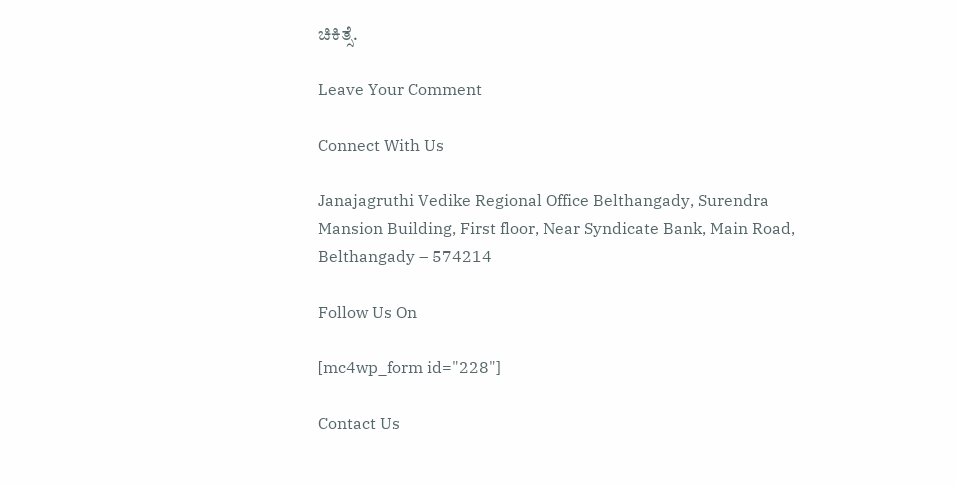ಚಿಕಿತ್ಸೆ.

Leave Your Comment

Connect With Us

Janajagruthi Vedike Regional Office Belthangady, Surendra Mansion Building, First floor, Near Syndicate Bank, Main Road, Belthangady – 574214

Follow Us On

[mc4wp_form id="228"]

Contact Us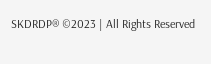SKDRDP® ©2023 | All Rights Reserved